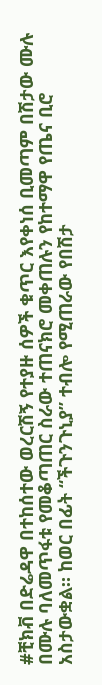#ቺክቭ በድሬዳዋ በተከሰተው ወረርሽኝ የተያዙ ሰዎች ቁጥር እየቀነሰ ቢመጣም በሽታው ሙሉ በሙሉ ባለመጥፋቱ የመቆጣጠር ስራው ተጠናክሮ መቀጠሉን የከተማዋ የጤና ቢሮ አስታውቋል። ከወር በፊት “ችጉንጉኒያ” ተብሎ የሚጠራው የበሽታ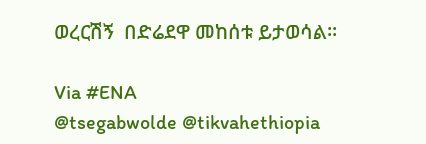ወረርሽኝ  በድሬደዋ መከሰቱ ይታወሳል።

Via #ENA
@tsegabwolde @tikvahethiopia